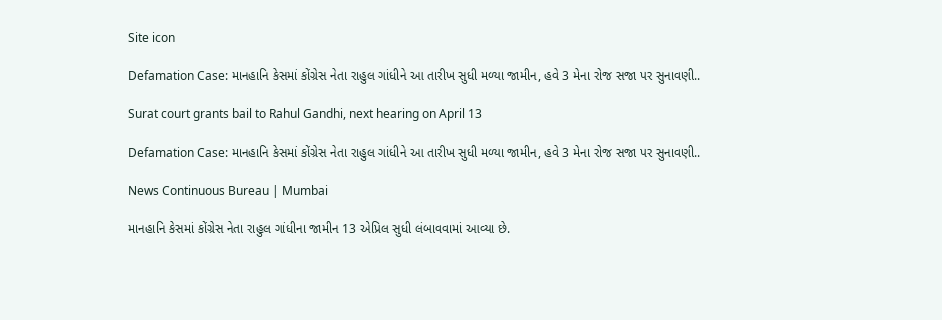Site icon

Defamation Case: માનહાનિ કેસમાં કોંગ્રેસ નેતા રાહુલ ગાંધીને આ તારીખ સુધી મળ્યા જામીન, હવે 3 મેના રોજ સજા પર સુનાવણી..

Surat court grants bail to Rahul Gandhi, next hearing on April 13

Defamation Case: માનહાનિ કેસમાં કોંગ્રેસ નેતા રાહુલ ગાંધીને આ તારીખ સુધી મળ્યા જામીન, હવે 3 મેના રોજ સજા પર સુનાવણી..

News Continuous Bureau | Mumbai

માનહાનિ કેસમાં કોંગ્રેસ નેતા રાહુલ ગાંધીના જામીન 13 એપ્રિલ સુધી લંબાવવામાં આવ્યા છે.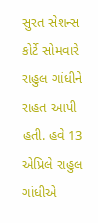સુરત સેશન્સ કોર્ટે સોમવારે રાહુલ ગાંધીને રાહત આપી હતી. હવે 13 એપ્રિલે રાહુલ ગાંધીએ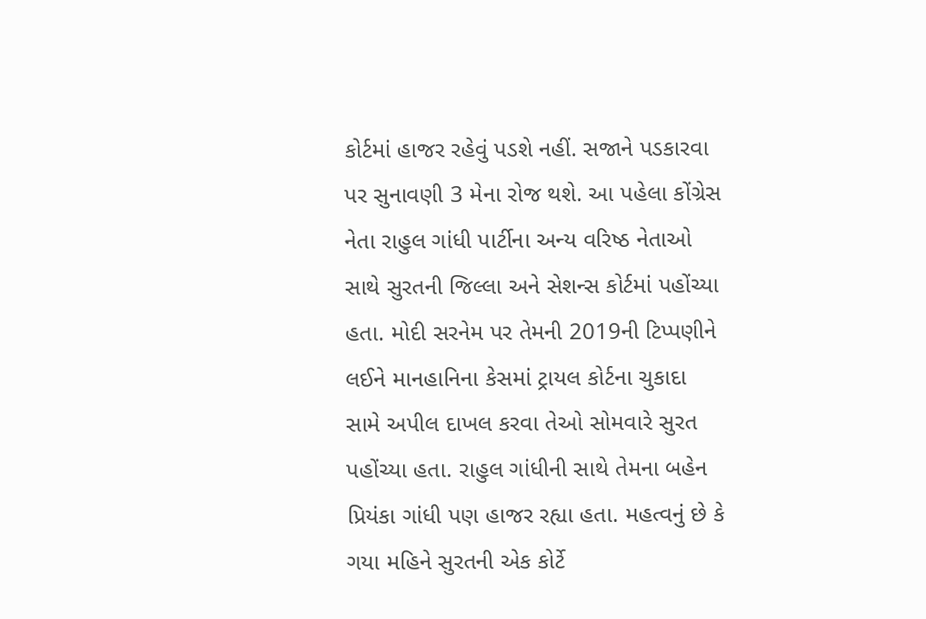કોર્ટમાં હાજર રહેવું પડશે નહીં. સજાને પડકારવા પર સુનાવણી 3 મેના રોજ થશે. આ પહેલા કોંગ્રેસ નેતા રાહુલ ગાંધી પાર્ટીના અન્ય વરિષ્ઠ નેતાઓ સાથે સુરતની જિલ્લા અને સેશન્સ કોર્ટમાં પહોંચ્યા હતા. મોદી સરનેમ પર તેમની 2019ની ટિપ્પણીને લઈને માનહાનિના કેસમાં ટ્રાયલ કોર્ટના ચુકાદા સામે અપીલ દાખલ કરવા તેઓ સોમવારે સુરત પહોંચ્યા હતા. રાહુલ ગાંધીની સાથે તેમના બહેન પ્રિયંકા ગાંધી પણ હાજર રહ્યા હતા. મહત્વનું છે કે ગયા મહિને સુરતની એક કોર્ટે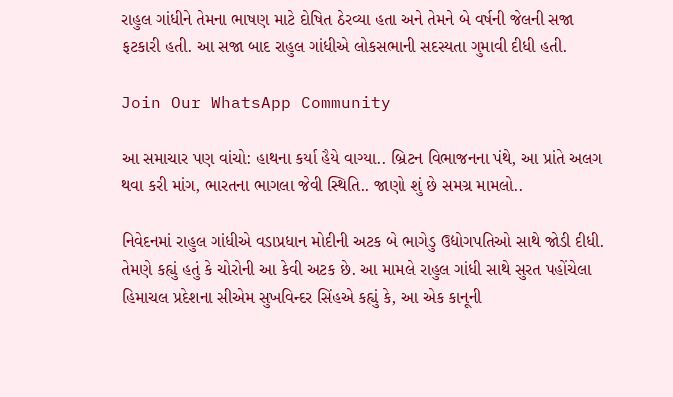રાહુલ ગાંધીને તેમના ભાષણ માટે દોષિત ઠેરવ્યા હતા અને તેમને બે વર્ષની જેલની સજા ફટકારી હતી. આ સજા બાદ રાહુલ ગાંધીએ લોકસભાની સદસ્યતા ગુમાવી દીધી હતી.

Join Our WhatsApp Community

આ સમાચાર પણ વાંચો: હાથના કર્યા હૈયે વાગ્યા.. બ્રિટન વિભાજનના પંથે, આ પ્રાંતે અલગ થવા કરી માંગ, ભારતના ભાગલા જેવી સ્થિતિ.. જાણો શું છે સમગ્ર મામલો..

નિવેદનમાં રાહુલ ગાંધીએ વડાપ્રધાન મોદીની અટક બે ભાગેડુ ઉદ્યોગપતિઓ સાથે જોડી દીધી. તેમણે કહ્યું હતું કે ચોરોની આ કેવી અટક છે. આ મામલે રાહુલ ગાંધી સાથે સુરત પહોંચેલા હિમાચલ પ્રદેશના સીએમ સુખવિન્દર સિંહએ કહ્યું કે, આ એક કાનૂની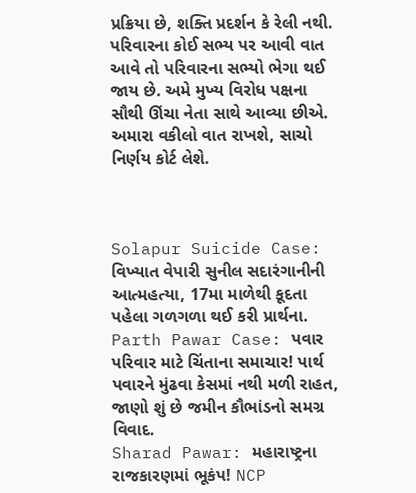પ્રક્રિયા છે, શક્તિ પ્રદર્શન કે રેલી નથી. પરિવારના કોઈ સભ્ય પર આવી વાત આવે તો પરિવારના સભ્યો ભેગા થઈ જાય છે. અમે મુખ્ય વિરોધ પક્ષના સૌથી ઊંચા નેતા સાથે આવ્યા છીએ. અમારા વકીલો વાત રાખશે, સાચો નિર્ણય કોર્ટ લેશે.



Solapur Suicide Case: વિખ્યાત વેપારી સુનીલ સદારંગાનીની આત્મહત્યા, 17મા માળેથી કૂદતા પહેલા ગળગળા થઈ કરી પ્રાર્થના.
Parth Pawar Case: પવાર પરિવાર માટે ચિંતાના સમાચાર! પાર્થ પવારને મુંઢવા કેસમાં નથી મળી રાહત, જાણો શું છે જમીન કૌભાંડનો સમગ્ર વિવાદ.
Sharad Pawar: મહારાષ્ટ્રના રાજકારણમાં ભૂકંપ! NCP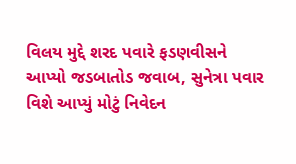વિલય મુદ્દે શરદ પવારે ફડણવીસને આપ્યો જડબાતોડ જવાબ, સુનેત્રા પવાર વિશે આપ્યું મોટું નિવેદન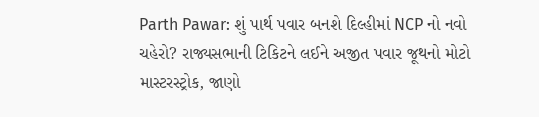Parth Pawar: શું પાર્થ પવાર બનશે દિલ્હીમાં NCP નો નવો ચહેરો? રાજ્યસભાની ટિકિટને લઈને અજીત પવાર જૂથનો મોટો માસ્ટરસ્ટ્રોક, જાણો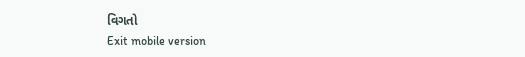વિગતો
Exit mobile version